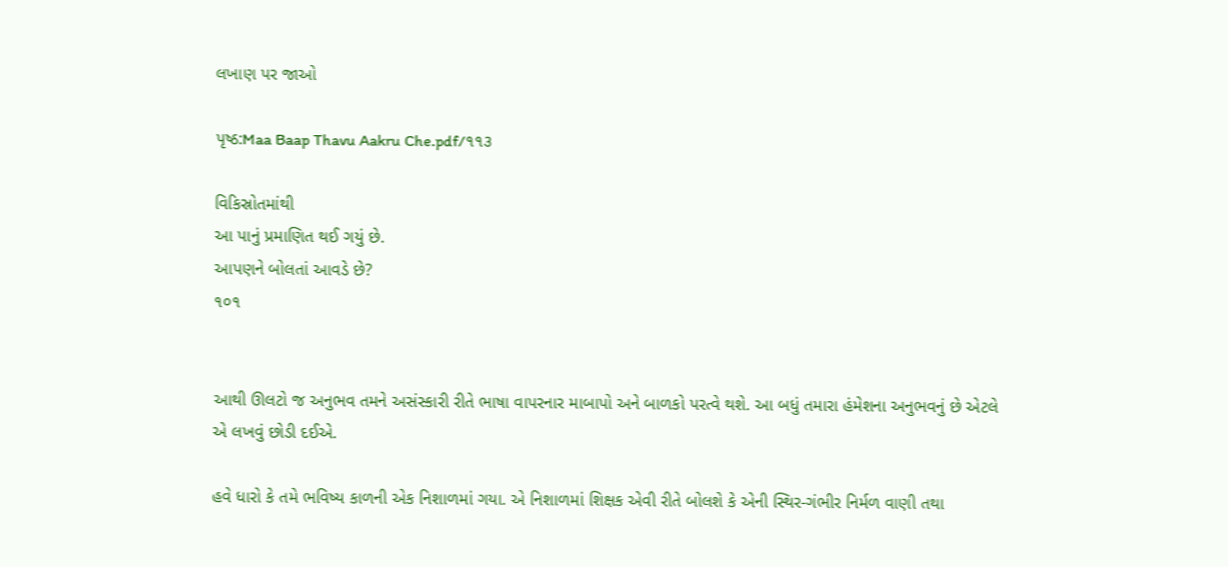લખાણ પર જાઓ

પૃષ્ઠ:Maa Baap Thavu Aakru Che.pdf/૧૧૩

વિકિસ્રોતમાંથી
આ પાનું પ્રમાણિત થઈ ગયું છે.
આપણને બોલતાં આવડે છે?
૧૦૧


આથી ઊલટો જ અનુભવ તમને અસંસ્કારી રીતે ભાષા વાપરનાર માબાપો અને બાળકો પરત્વે થશે. આ બધું તમારા હંમેશના અનુભવનું છે એટલે એ લખવું છોડી દઈએ.

હવે ધારો કે તમે ભવિષ્ય કાળની એક નિશાળમાં ગયા. એ નિશાળમાં શિક્ષક એવી રીતે બોલશે કે એની સ્થિર-ગંભીર નિર્મળ વાણી તથા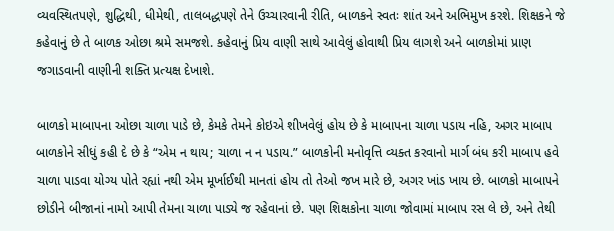વ્યવસ્થિતપણે, શુદ્ધિથી, ધીમેથી, તાલબદ્ધપણે તેને ઉચ્ચારવાની રીતિ, બાળકને સ્વતઃ શાંત અને અભિમુખ કરશે. શિક્ષકને જે કહેવાનું છે તે બાળક ઓછા શ્રમે સમજશે. કહેવાનું પ્રિય વાણી સાથે આવેલું હોવાથી પ્રિય લાગશે અને બાળકોમાં પ્રાણ જગાડવાની વાણીની શક્તિ પ્રત્યક્ષ દેખાશે.

બાળકો માબાપના ઓછા ચાળા પાડે છે, કેમકે તેમને કોઇએ શીખવેલું હોય છે કે માબાપના ચાળા પડાય નહિ, અગર માબાપ બાળકોને સીધું કહી દે છે કે “એમ ન થાય; ચાળા ન ન પડાય.” બાળકોની મનોવૃત્તિ વ્યક્ત કરવાનો માર્ગ બંધ કરી માબાપ હવે ચાળા પાડવા યોગ્ય પોતે રહ્યાં નથી એમ મૂર્ખાઈથી માનતાં હોય તો તેઓ જખ મારે છે, અગર ખાંડ ખાય છે. બાળકો માબાપને છોડીને બીજાનાં નામો આપી તેમના ચાળા પાડ્યે જ રહેવાનાં છે. પણ શિક્ષકોના ચાળા જોવામાં માબાપ રસ લે છે, અને તેથી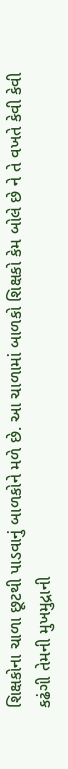શિક્ષકોના ચાળા છૂટથી પાડવાનું બાળકોને મળે છે. આ ચાળામાં બાળકો શિક્ષકો કેમ બોલે છે ને તે વખતે કેવી કેવી કઢંગી તેમની મુખમુદ્રાની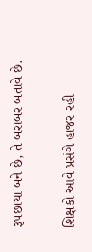રૂપછાયા બને છે, તે બરાબર બતાવે છે.

શિક્ષકો આવે પ્રસંગે હાજર રહી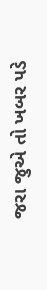જરા જુએ તો ખબર પડે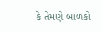કે તેમણે બાળકો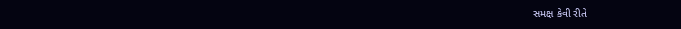સમક્ષ કેવી રીતે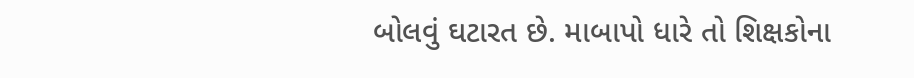બોલવું ઘટારત છે. માબાપો ધારે તો શિક્ષકોના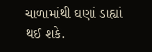ચાળામાંથી ઘણાં ડાહ્યાં થઈ શકે.